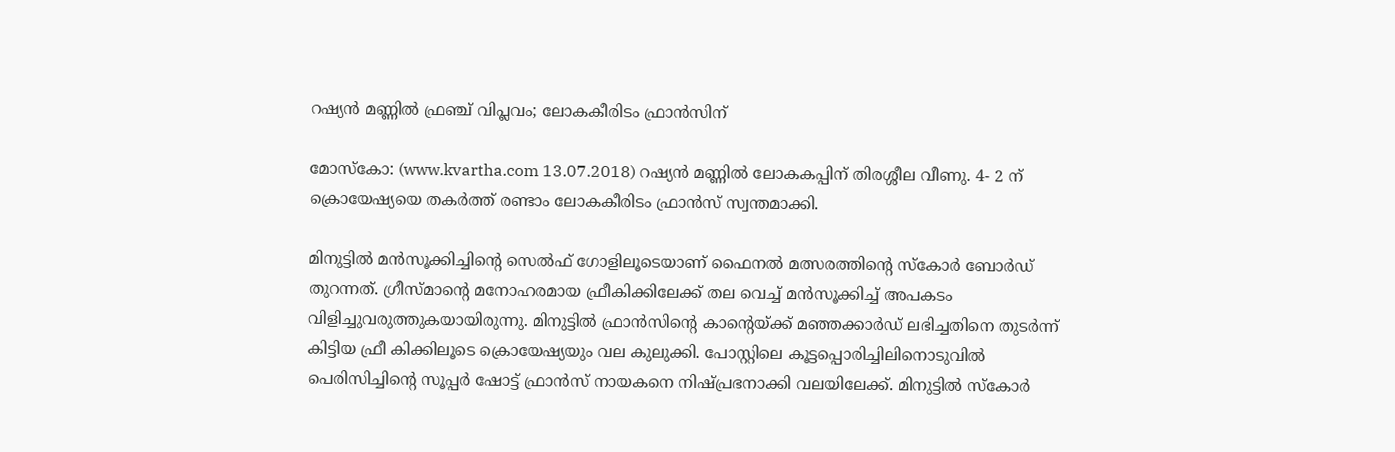റഷ്യന്‍ മണ്ണില്‍ ഫ്രഞ്ച് വിപ്ലവം; ലോകകീരിടം ഫ്രാന്‍സിന്

മോസ്‌കോ: (www.kvartha.com 13.07.2018) റഷ്യന്‍ മണ്ണില്‍ ലോകകപ്പിന് തിരശ്ശീല വീണു. 4- 2 ന് ക്രൊയേഷ്യയെ തകര്‍ത്ത് രണ്ടാം ലോകകീരിടം ഫ്രാന്‍സ് സ്വന്തമാക്കി.

മിനുട്ടില്‍ മന്‍സൂക്കിച്ചിന്റെ സെല്‍ഫ് ഗോളിലൂടെയാണ് ഫൈനല്‍ മത്സരത്തിന്റെ സ്‌കോര്‍ ബോര്‍ഡ് തുറന്നത്. ഗ്രീസ്മാന്റെ മനോഹരമായ ഫ്രീകിക്കിലേക്ക് തല വെച്ച് മന്‍സൂക്കിച്ച് അപകടം വിളിച്ചുവരുത്തുകയായിരുന്നു. മിനുട്ടില്‍ ഫ്രാന്‍സിന്റെ കാന്റെയ്ക്ക് മഞ്ഞക്കാര്‍ഡ് ലഭിച്ചതിനെ തുടര്‍ന്ന് കിട്ടിയ ഫ്രീ കിക്കിലൂടെ ക്രൊയേഷ്യയും വല കുലുക്കി. പോസ്റ്റിലെ കൂട്ടപ്പൊരിച്ചിലിനൊടുവില്‍ പെരിസിച്ചിന്റെ സൂപ്പര്‍ ഷോട്ട് ഫ്രാന്‍സ് നായകനെ നിഷ്പ്രഭനാക്കി വലയിലേക്ക്. മിനുട്ടില്‍ സ്‌കോര്‍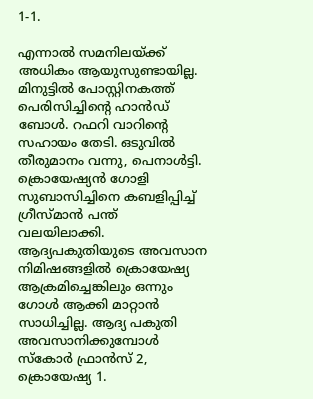1-1.

എന്നാല്‍ സമനിലയ്ക്ക് അധികം ആയുസുണ്ടായില്ല. മിനുട്ടില്‍ പോസ്റ്റിനകത്ത് പെരിസിച്ചിന്റെ ഹാന്‍ഡ് ബോള്‍. റഫറി വാറിന്റെ സഹായം തേടി. ഒടുവില്‍ തീരുമാനം വന്നു, പെനാള്‍ട്ടി. ക്രൊയേഷ്യന്‍ ഗോളി സുബാസിച്ചിനെ കബളിപ്പിച്ച് ഗ്രീസ്മാന്‍ പന്ത് വലയിലാക്കി. ആദ്യപകുതിയുടെ അവസാന നിമിഷങ്ങളില്‍ ക്രൊയേഷ്യ ആക്രമിച്ചെങ്കിലും ഒന്നും ഗോള്‍ ആക്കി മാറ്റാന്‍ സാധിച്ചില്ല. ആദ്യ പകുതി അവസാനിക്കുമ്പോള്‍ സ്‌കോര്‍ ഫ്രാന്‍സ് 2, ക്രൊയേഷ്യ 1.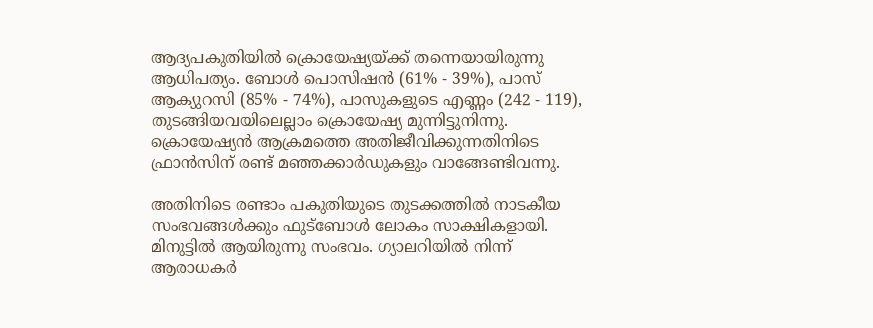ആദ്യപകുതിയില്‍ ക്രൊയേഷ്യയ്ക്ക് തന്നെയായിരുന്നു ആധിപത്യം. ബോള്‍ പൊസിഷന്‍ (61% - 39%), പാസ് ആക്യുറസി (85% - 74%), പാസുകളുടെ എണ്ണം (242 - 119), തുടങ്ങിയവയിലെല്ലാം ക്രൊയേഷ്യ മുന്നിട്ടുനിന്നു. ക്രൊയേഷ്യന്‍ ആക്രമത്തെ അതിജീവിക്കുന്നതിനിടെ ഫ്രാന്‍സിന് രണ്ട് മഞ്ഞക്കാര്‍ഡുകളും വാങ്ങേണ്ടിവന്നു.

അതിനിടെ രണ്ടാം പകുതിയുടെ തുടക്കത്തില്‍ നാടകീയ സംഭവങ്ങള്‍ക്കും ഫുട്‌ബോള്‍ ലോകം സാക്ഷികളായി. മിനുട്ടില്‍ ആയിരുന്നു സംഭവം. ഗ്യാലറിയില്‍ നിന്ന് ആരാധകര്‍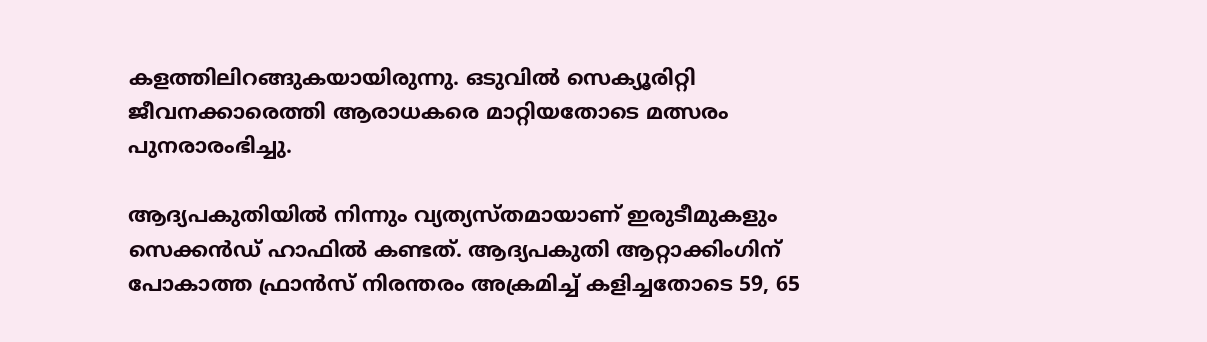കളത്തിലിറങ്ങുകയായിരുന്നു. ഒടുവില്‍ സെക്യൂരിറ്റി ജീവനക്കാരെത്തി ആരാധകരെ മാറ്റിയതോടെ മത്സരം പുനരാരംഭിച്ചു.

ആദ്യപകുതിയില്‍ നിന്നും വ്യത്യസ്തമായാണ് ഇരുടീമുകളും സെക്കന്‍ഡ് ഹാഫില്‍ കണ്ടത്. ആദ്യപകുതി ആറ്റാക്കിംഗിന് പോകാത്ത ഫ്രാന്‍സ് നിരന്തരം അക്രമിച്ച് കളിച്ചതോടെ 59, 65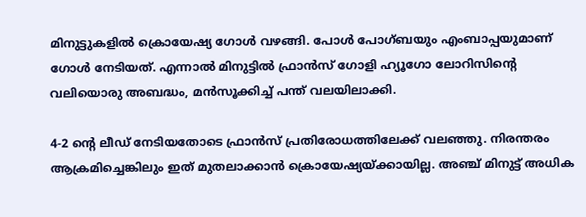മിനുട്ടുകളില്‍ ക്രൊയേഷ്യ ഗോള്‍ വഴങ്ങി. പോള്‍ പോഗ്ബയും എംബാപ്പയുമാണ് ഗോള്‍ നേടിയത്. എന്നാല്‍ മിനുട്ടില്‍ ഫ്രാന്‍സ് ഗോളി ഹ്യൂഗോ ലോറിസിന്റെ വലിയൊരു അബദ്ധം, മന്‍സൂക്കിച്ച് പന്ത് വലയിലാക്കി.

4-2 ന്റെ ലീഡ് നേടിയതോടെ ഫ്രാന്‍സ് പ്രതിരോധത്തിലേക്ക് വലഞ്ഞു. നിരന്തരം ആക്രമിച്ചെങ്കിലും ഇത് മുതലാക്കാന്‍ ക്രൊയേഷ്യയ്ക്കായില്ല. അഞ്ച് മിനുട്ട് അധിക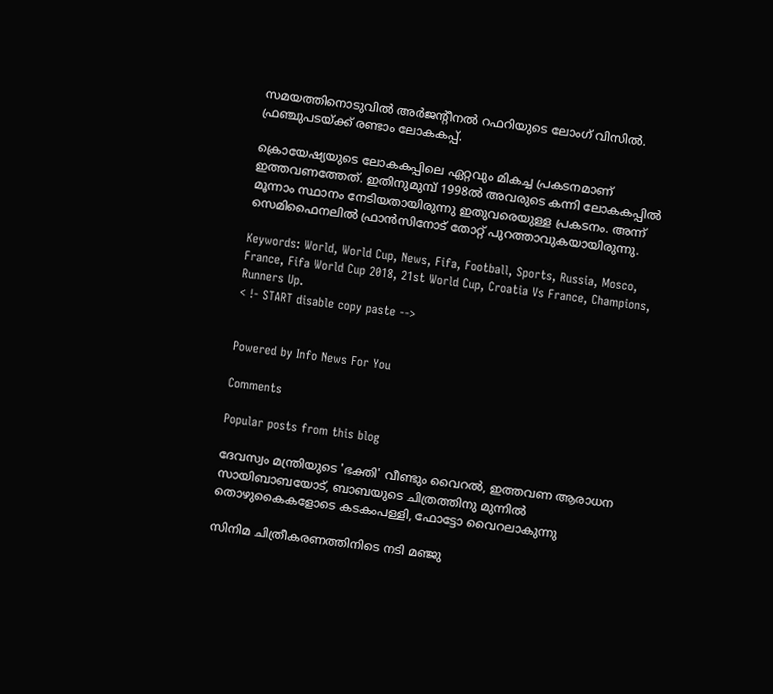സമയത്തിനൊടുവില്‍ അര്‍ജന്റീനല്‍ റഫറിയുടെ ലോംഗ് വിസില്‍. ഫ്രഞ്ചുപടയ്ക്ക് രണ്ടാം ലോകകപ്പ്.

ക്രൊയേഷ്യയുടെ ലോകകപ്പിലെ ഏറ്റവും മികച്ച പ്രകടനമാണ് ഇത്തവണത്തേത്. ഇതിനുമുമ്പ് 1998ല്‍ അവരുടെ കന്നി ലോകകപ്പില്‍ മൂന്നാം സ്ഥാനം നേടിയതായിരുന്നു ഇതുവരെയുള്ള പ്രകടനം. അന്ന് സെമിഫൈനലില്‍ ഫ്രാന്‍സിനോട് തോറ്റ് പുറത്താവുകയായിരുന്നു.

Keywords: World, World Cup, News, Fifa, Football, Sports, Russia, Mosco, France, Fifa World Cup 2018, 21st World Cup, Croatia Vs France, Champions, Runners Up.
< !- START disable copy paste -->


Powered by Info News For You

Comments

Popular posts from this blog

ദേവസ്വം മന്ത്രിയുടെ 'ഭക്തി' വീണ്ടും വൈറല്‍, ഇത്തവണ ആരാധന സായിബാബയോട്, ബാബയുടെ ചിത്രത്തിനു മുന്നില്‍ തൊഴുകൈകളോടെ കടകംപള്ളി, ഫോട്ടോ വൈറലാകുന്നു

സിനിമ ചിത്രീകരണത്തിനിടെ നടി മഞ്ജു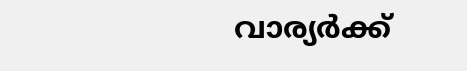വാര്യര്‍ക്ക്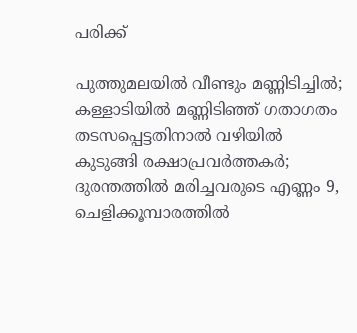പരിക്ക്

പുത്തുമലയില്‍ വീണ്ടും മണ്ണിടിച്ചില്‍; കള്ളാടിയില്‍ മണ്ണിടിഞ്ഞ് ഗതാഗതം തടസപ്പെട്ടതിനാല്‍ വഴിയില്‍ കുടുങ്ങി രക്ഷാപ്രവര്‍ത്തകര്‍; ദുരന്തത്തില്‍ മരിച്ചവരുടെ എണ്ണം 9, ചെളിക്കൂമ്പാരത്തില്‍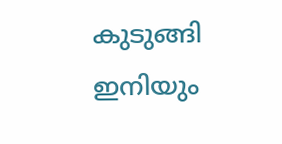കുടുങ്ങി ഇനിയും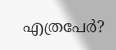എത്രപേര്‍?